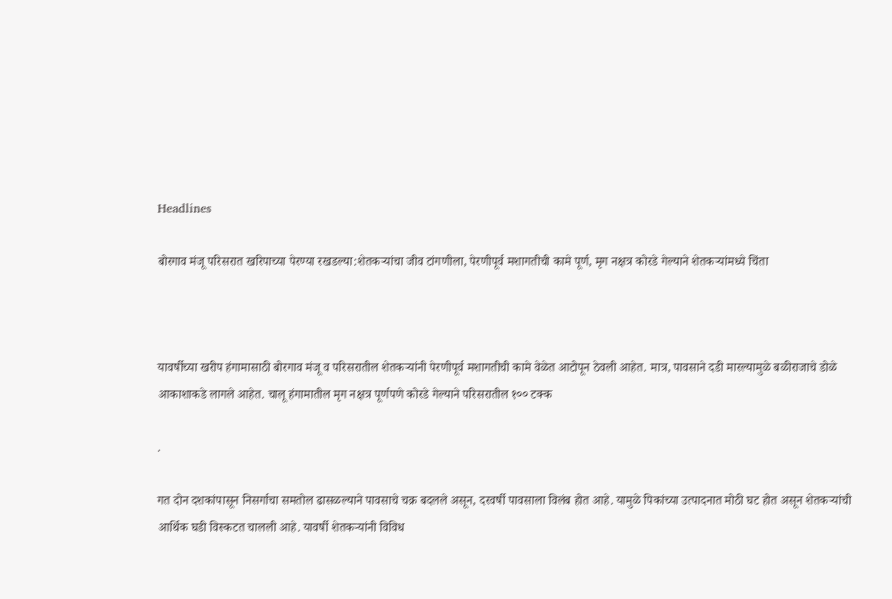Headlines

बोरगाव मंजू परिसरात खरिपाच्या पेरण्या रखडल्या:शेतकऱ्यांचा जीव टांगणीला, पेरणीपूर्व मशागतीची कामे पूर्ण, मृग नक्षत्र कोरडे गेल्याने शेतकऱ्यांमध्ये चिंता



यावर्षीच्या खरीप हंगामासाठी बोरगाव मंजू व परिसरातील शेतकऱ्यांनी पेरणीपूर्व मशागतीची कामे वेळेत आटोपून ठेवली आहेत. मात्र, पावसाने दडी मारल्यामुळे बळीराजाचे डोळे आकाशाकडे लागले आहेत. चालू हंगामातील मृग नक्षत्र पूर्णपणे कोरडे गेल्याने परिसरातील १०० टक्क

.

गत दोन दशकांपासून निसर्गाचा समतोल ढासळल्याने पावसाचे चक्र बदलले असून, दरवर्षी पावसाला विलंब होत आहे. यामुळे पिकांच्या उत्पादनात मोठी घट होत असून शेतकऱ्यांची आर्थिक घडी विस्कटत चालली आहे. यावर्षी शेतकऱ्यांनी विविध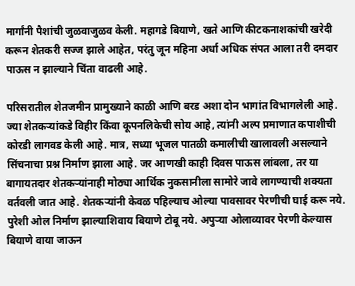मार्गांनी पैशांची जुळवाजुळव केली. महागडे बियाणे, खते आणि कीटकनाशकांची खरेदी करून शेतकरी सज्ज झाले आहेत, परंतु जून महिना अर्धा अधिक संपत आला तरी दमदार पाऊस न झाल्याने चिंता वाढली आहे.

परिसरातील शेतजमीन प्रामुख्याने काळी आणि बरड अशा दोन भागांत विभागलेली आहे. ज्या शेतकऱ्यांकडे विहीर किंवा कूपनलिकेची सोय आहे, त्यांनी अल्प प्रमाणात कपाशीची कोरडी लागवड केली आहे. मात्र, सध्या भूजल पातळी कमालीची खालावली असल्याने सिंचनाचा प्रश्न निर्माण झाला आहे. जर आणखी काही दिवस पाऊस लांबला, तर या बागायतदार शेतकऱ्यांनाही मोठ्या आर्थिक नुकसानीला सामोरे जावे लागण्याची शक्यता वर्तवली जात आहे. शेतकऱ्यांनी केवळ पहिल्याच ओल्या पावसावर पेरणीची घाई करू नये. पुरेशी ओल निर्माण झाल्याशिवाय बियाणे टोबू नये. अपुऱ्या ओलाव्यावर पेरणी केल्यास बियाणे वाया जाऊन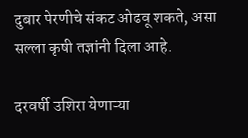दुबार पेरणीचे संकट ओढवू शकते, असा सल्ला कृषी तज्ञांनी दिला आहे.

दरवर्षी उशिरा येणाऱ्या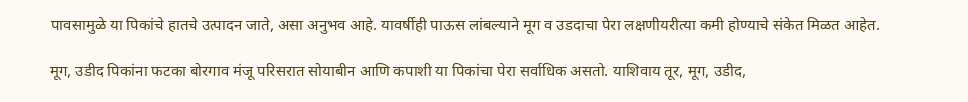पावसामुळे या पिकांचे हातचे उत्पादन जाते, असा अनुभव आहे. यावर्षीही पाऊस लांबल्याने मूग व उडदाचा पेरा लक्षणीयरीत्या कमी होण्याचे संकेत मिळत आहेत.

मूग, उडीद पिकांना फटका बोरगाव मंजू परिसरात सोयाबीन आणि कपाशी या पिकांचा पेरा सर्वाधिक असतो. याशिवाय तूर, मूग, उडीद,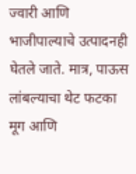ज्वारी आणि भाजीपाल्याचे उत्पादनही घेतले जाते. मात्र, पाऊस लांबल्याचा थेट फटका मूग आणि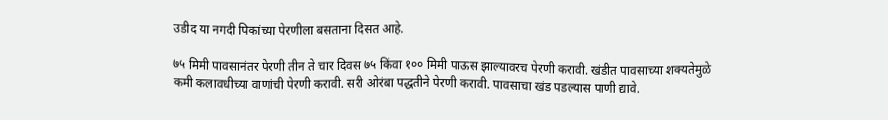उडीद या नगदी पिकांच्या पेरणीला बसताना दिसत आहे.

७५ मिमी पावसानंतर पेरणी तीन ते चार दिवस ७५ किंवा १०० मिमी पाऊस झाल्यावरच पेरणी करावी. खंडीत पावसाच्या शक्यतेमुळे कमी कलावधीच्या वाणांची पेरणी करावी. सरी ओरंबा पद्धतीने पेरणी करावी. पावसाचा खंड पडल्यास पाणी द्यावे.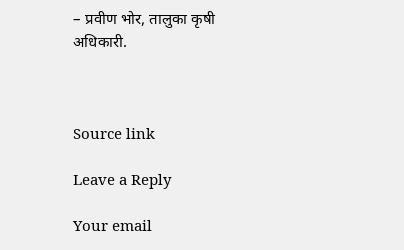– प्रवीण भोर, तालुका कृषी अधिकारी.



Source link

Leave a Reply

Your email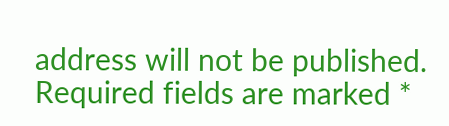address will not be published. Required fields are marked *